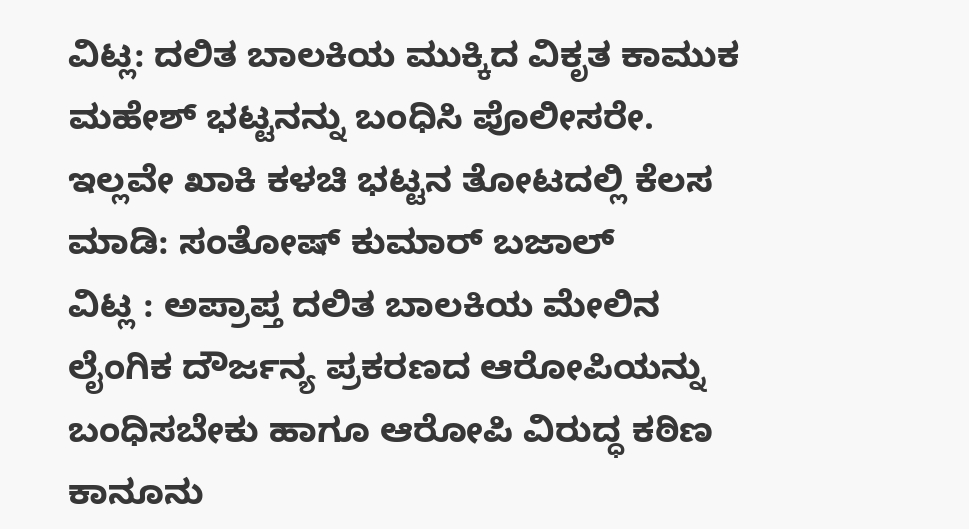ವಿಟ್ಲ: ದಲಿತ ಬಾಲಕಿಯ ಮುಕ್ಕಿದ ವಿಕೃತ ಕಾಮುಕ ಮಹೇಶ್ ಭಟ್ಟನನ್ನು ಬಂಧಿಸಿ ಪೊಲೀಸರೇ. ಇಲ್ಲವೇ ಖಾಕಿ ಕಳಚಿ ಭಟ್ಟನ ತೋಟದಲ್ಲಿ ಕೆಲಸ ಮಾಡಿ: ಸಂತೋಷ್ ಕುಮಾರ್ ಬಜಾಲ್
ವಿಟ್ಲ : ಅಪ್ರಾಪ್ತ ದಲಿತ ಬಾಲಕಿಯ ಮೇಲಿನ ಲೈಂಗಿಕ ದೌರ್ಜನ್ಯ ಪ್ರಕರಣದ ಆರೋಪಿಯನ್ನು ಬಂಧಿಸಬೇಕು ಹಾಗೂ ಆರೋಪಿ ವಿರುದ್ಧ ಕಠಿಣ ಕಾನೂನು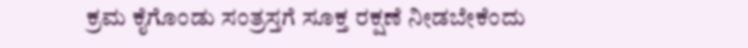ಕ್ರಮ ಕೈಗೊಂಡು ಸಂತ್ರಸ್ತಗೆ ಸೂಕ್ತ ರಕ್ಷಣೆ ನೀಡಬೇಕೆಂದು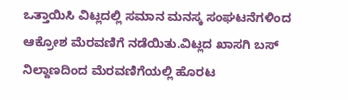ಒತ್ತಾಯಿಸಿ ವಿಟ್ಲದಲ್ಲಿ ಸಮಾನ ಮನಸ್ಕ ಸಂಘಟನೆಗಳಿಂದ ಆಕ್ರೋಶ ಮೆರವಣಿಗೆ ನಡೆಯಿತು.ವಿಟ್ಲದ ಖಾಸಗಿ ಬಸ್ ನಿಲ್ದಾಣದಿಂದ ಮೆರವಣಿಗೆಯಲ್ಲಿ ಹೊರಟ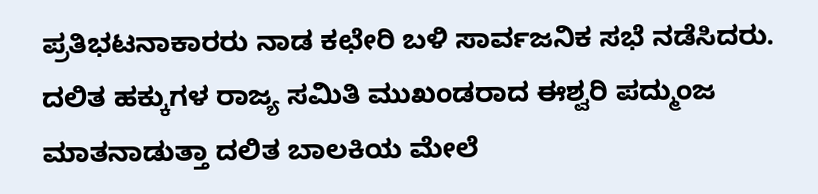ಪ್ರತಿಭಟನಾಕಾರರು ನಾಡ ಕಛೇರಿ ಬಳಿ ಸಾರ್ವಜನಿಕ ಸಭೆ ನಡೆಸಿದರು. ದಲಿತ ಹಕ್ಕುಗಳ ರಾಜ್ಯ ಸಮಿತಿ ಮುಖಂಡರಾದ ಈಶ್ವರಿ ಪದ್ಮುಂಜ ಮಾತನಾಡುತ್ತಾ ದಲಿತ ಬಾಲಕಿಯ ಮೇಲೆ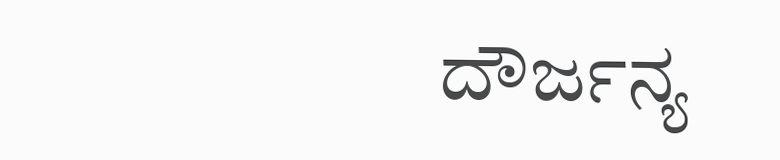ದೌರ್ಜನ್ಯ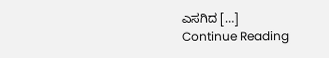ಎಸಗಿದ […]
Continue Reading